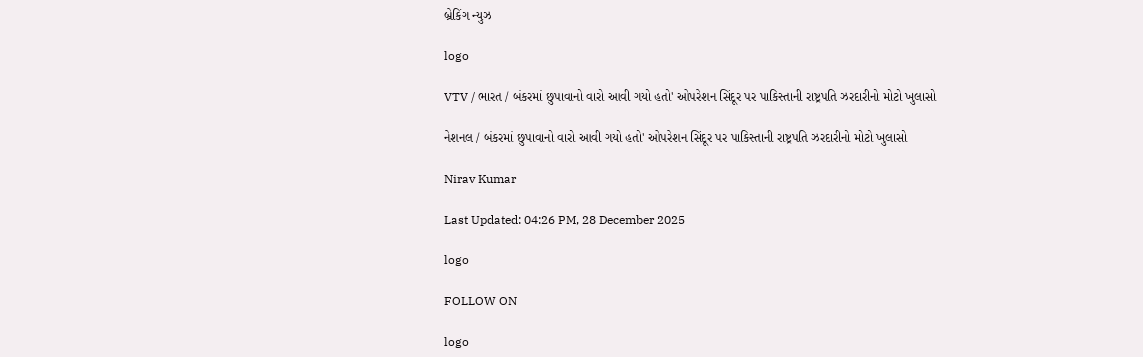બ્રેકિંગ ન્યુઝ

logo

VTV / ભારત / બંકરમાં છુપાવાનો વારો આવી ગયો હતો' ઓપરેશન સિંદૂર પર પાકિસ્તાની રાષ્ટ્રપતિ ઝરદારીનો મોટો ખુલાસો

નેશનલ / બંકરમાં છુપાવાનો વારો આવી ગયો હતો' ઓપરેશન સિંદૂર પર પાકિસ્તાની રાષ્ટ્રપતિ ઝરદારીનો મોટો ખુલાસો

Nirav Kumar

Last Updated: 04:26 PM, 28 December 2025

logo

FOLLOW ON

logo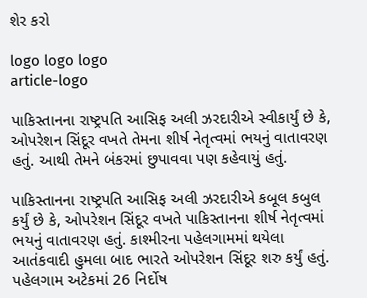શેર કરો

logo logo logo
article-logo

પાકિસ્તાનના રાષ્ટ્રપતિ આસિફ અલી ઝરદારીએ સ્વીકાર્યું છે કે, ઓપરેશન સિંદૂર વખતે તેમના શીર્ષ નેતૃત્વમાં ભયનું વાતાવરણ હતું. આથી તેમને બંકરમાં છુપાવવા પણ કહેવાયું હતું.

પાકિસ્તાનના રાષ્ટ્રપતિ આસિફ અલી ઝરદારીએ કબૂલ કબુલ કર્યું છે કે, ઓપરેશન સિંદૂર વખતે પાકિસ્તાનના શીર્ષ નેતૃત્વમાં ભયનું વાતાવરણ હતું. કાશ્મીરના પહેલગામમાં થયેલા આતંકવાદી હુમલા બાદ ભારતે ઓપરેશન સિંદૂર શરુ કર્યું હતું.  પહેલગામ અટેકમાં 26 નિર્દોષ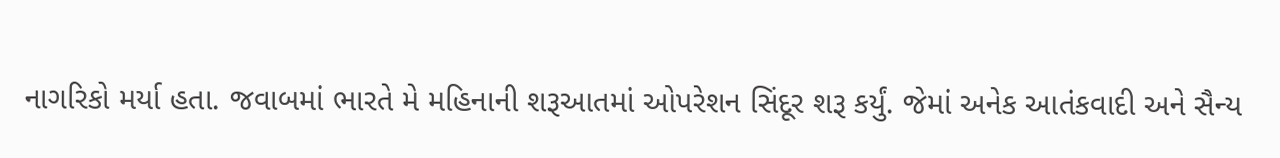નાગરિકો મર્યા હતા. જવાબમાં ભારતે મે મહિનાની શરૂઆતમાં ઓપરેશન સિંદૂર શરૂ કર્યું. જેમાં અનેક આતંકવાદી અને સૈન્ય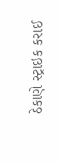ઠેકાણે સ્ટ્રાઇક કરાઈ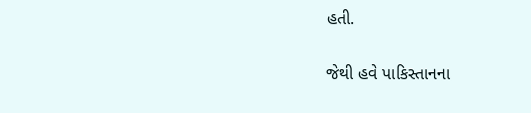હતી.

જેથી હવે પાકિસ્તાનના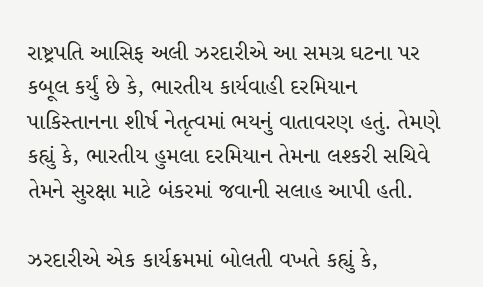રાષ્ટ્રપતિ આસિફ અલી ઝરદારીએ આ સમગ્ર ઘટના પર કબૂલ કર્યું છે કે, ભારતીય કાર્યવાહી દરમિયાન પાકિસ્તાનના શીર્ષ નેતૃત્વમાં ભયનું વાતાવરણ હતું. તેમણે કહ્યું કે, ભારતીય હુમલા દરમિયાન તેમના લશ્કરી સચિવે તેમને સુરક્ષા માટે બંકરમાં જવાની સલાહ આપી હતી.

ઝરદારીએ એક કાર્યક્રમમાં બોલતી વખતે કહ્યું કે,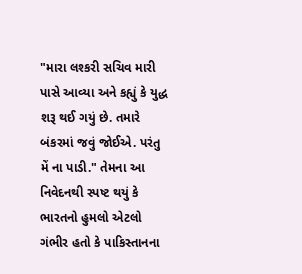"મારા લશ્કરી સચિવ મારી પાસે આવ્યા અને કહ્યું કે યુદ્ધ શરૂ થઈ ગયું છે. તમારે બંકરમાં જવું જોઈએ. પરંતુ મેં ના પાડી." તેમના આ નિવેદનથી સ્પષ્ટ થયું કે ભારતનો હુમલો એટલો ગંભીર હતો કે પાકિસ્તાનના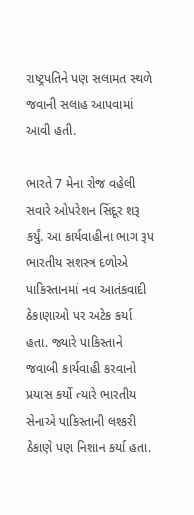રાષ્ટ્રપતિને પણ સલામત સ્થળે જવાની સલાહ આપવામાં આવી હતી.

ભારતે 7 મેના રોજ વહેલી સવારે ઓપરેશન સિંદૂર શરૂ કર્યું. આ કાર્યવાહીના ભાગ રૂપ  ભારતીય સશસ્ત્ર દળોએ પાકિસ્તાનમાં નવ આતંકવાદી ઠેકાણાઓ પર અટેક કર્યા હતા. જ્યારે પાકિસ્તાને જવાબી કાર્યવાહી કરવાનો પ્રયાસ કર્યો ત્યારે ભારતીય સેનાએ પાકિસ્તાની લશ્કરી ઠેકાણે પણ નિશાન કર્યા હતા.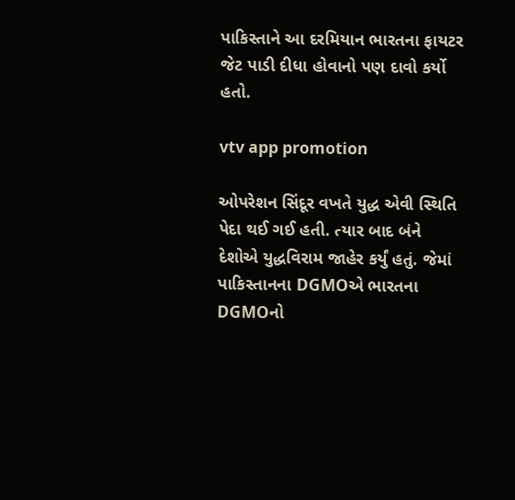પાકિસ્તાને આ દરમિયાન ભારતના ફાયટર જેટ પાડી દીધા હોવાનો પણ દાવો કર્યો હતો.

vtv app promotion

ઓપરેશન સિંદૂર વખતે યુદ્ધ એવી સ્થિતિ પેદા થઈ ગઈ હતી. ત્યાર બાદ બંને દેશોએ યુદ્ધવિરામ જાહેર કર્યું હતું. જેમાં પાકિસ્તાનના DGMOએ ભારતના DGMOનો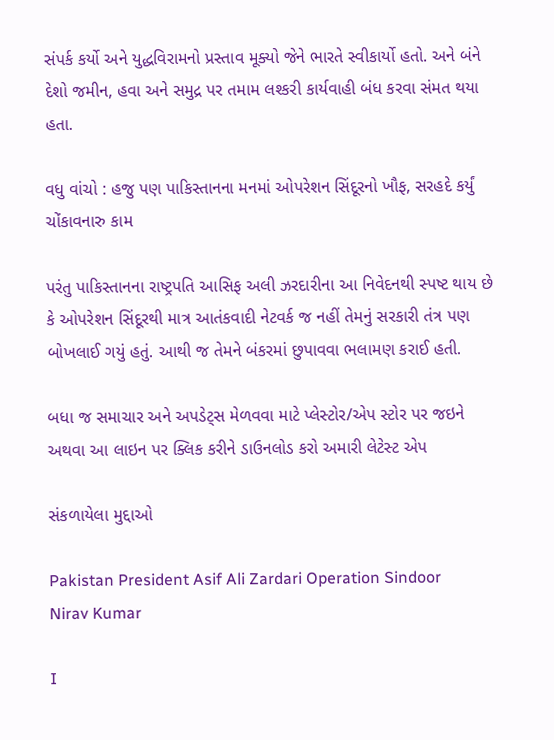સંપર્ક કર્યો અને યુદ્ધવિરામનો પ્રસ્તાવ મૂક્યો જેને ભારતે સ્વીકાર્યો હતો. અને બંને દેશો જમીન, હવા અને સમુદ્ર પર તમામ લશ્કરી કાર્યવાહી બંધ કરવા સંમત થયા હતા.

વધુ વાંચો : હજુ પણ પાકિસ્તાનના મનમાં ઓપરેશન સિંદૂરનો ખૌફ, સરહદે કર્યું ચોંકાવનારુ કામ

પરંતુ પાકિસ્તાનના રાષ્ટ્રપતિ આસિફ અલી ઝરદારીના આ નિવેદનથી સ્પષ્ટ થાય છે કે ઓપરેશન સિંદૂરથી માત્ર આતંકવાદી નેટવર્ક જ નહીં તેમનું સરકારી તંત્ર પણ બોખલાઈ ગયું હતું. આથી જ તેમને બંકરમાં છુપાવવા ભલામણ કરાઈ હતી.

બધા જ સમાચાર અને અપડેટ્સ મેળવવા માટે પ્લેસ્ટોર/એપ સ્ટોર પર જઇને અથવા આ લાઇન પર ક્લિક કરીને ડાઉનલોડ કરો અમારી લેટેસ્ટ એપ

સંકળાયેલા મુદ્દાઓ

Pakistan President Asif Ali Zardari Operation Sindoor
Nirav Kumar

I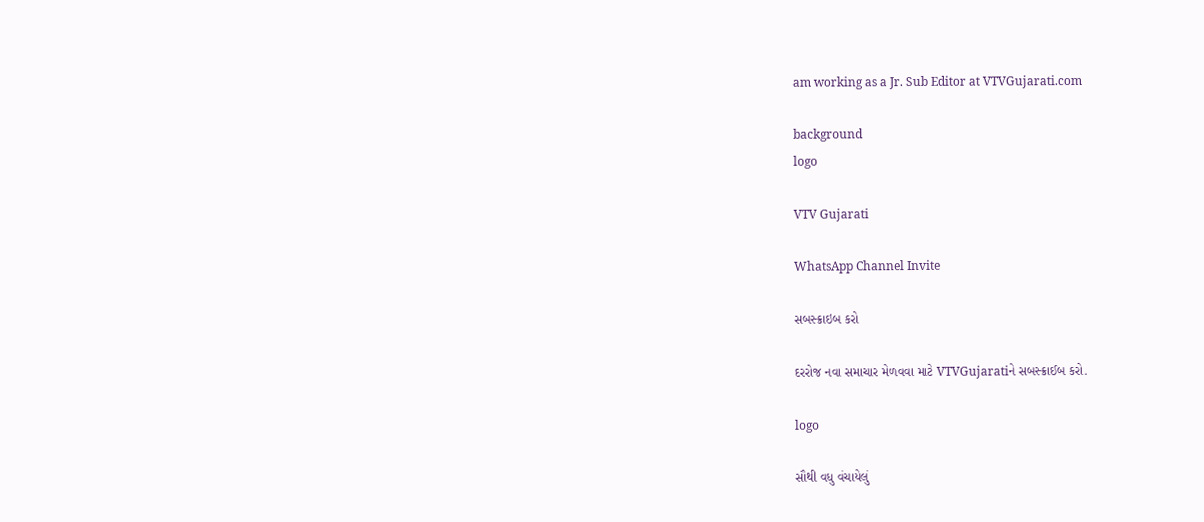am working as a Jr. Sub Editor at VTVGujarati.com

background
logo

VTV Gujarati

WhatsApp Channel Invite

સબસ્ક્રાઇબ કરો

દરરોજ નવા સમાચાર મેળવવા માટે VTVGujaratiને સબસ્ક્રાઈબ કરો.

logo

સૌથી વધુ વંચાયેલું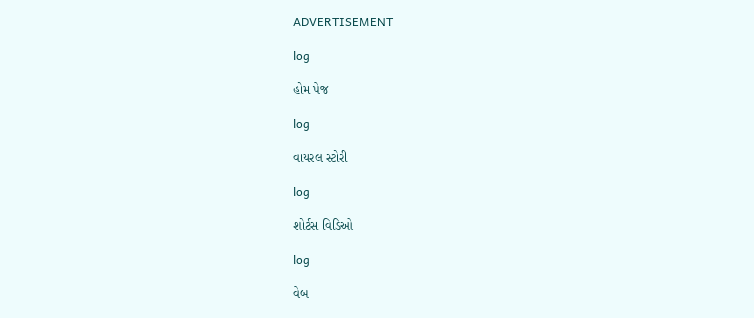ADVERTISEMENT

log

હોમ પેજ

log

વાયરલ સ્ટોરી

log

શોર્ટસ વિડિઓ

log

વેબ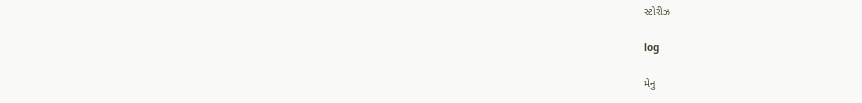સ્ટોરીઝ

log

મેનુ